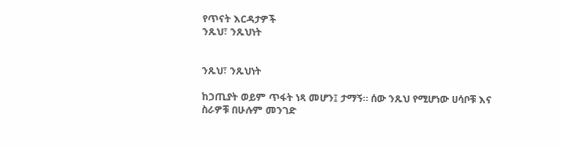የጥናት እርዳታዎች
ንጹህ፣ ንጹህነት


ንጹህ፣ ንጹህነት

ከኃጢያት ወይም ጥፋት ነጻ መሆን፤ ታማኝ። ሰው ንጹህ የሚሆነው ሀሳቦቹ እና ስራዎቹ በሁሉም መንገድ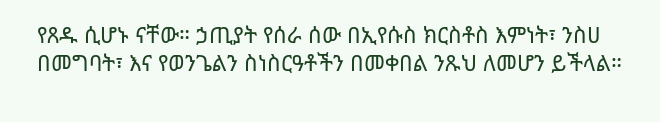የጸዱ ሲሆኑ ናቸው። ኃጢያት የሰራ ሰው በኢየሱስ ክርስቶስ እምነት፣ ንስሀ በመግባት፣ እና የወንጌልን ስነስርዓቶችን በመቀበል ንጹህ ለመሆን ይችላል።